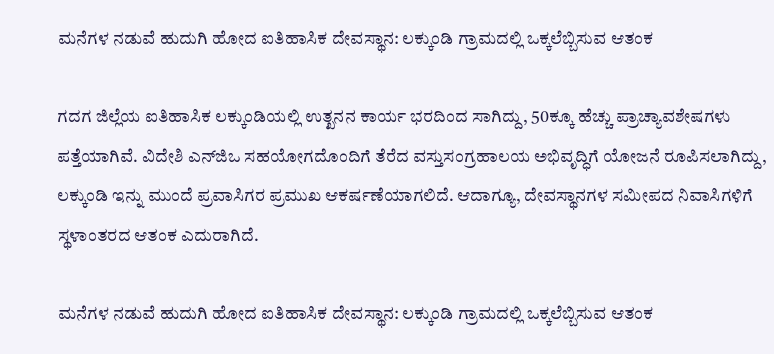ಮನೆಗಳ ನಡುವೆ ಹುದುಗಿ ಹೋದ ಐತಿಹಾಸಿಕ ದೇವಸ್ಥಾನ: ಲಕ್ಕುಂಡಿ ಗ್ರಾಮದಲ್ಲಿ ಒಕ್ಕಲೆಬ್ಬಿಸುವ ಆತಂಕ

ಗದಗ ಜಿಲ್ಲೆಯ ಐತಿಹಾಸಿಕ ಲಕ್ಕುಂಡಿಯಲ್ಲಿ ಉತ್ಖನನ ಕಾರ್ಯ ಭರದಿಂದ ಸಾಗಿದ್ದು, 50ಕ್ಕೂ ಹೆಚ್ಚು ಪ್ರಾಚ್ಯಾವಶೇಷಗಳು ಪತ್ತೆಯಾಗಿವೆ. ವಿದೇಶಿ ಎನ್‌ಜಿಒ ಸಹಯೋಗದೊಂದಿಗೆ ತೆರೆದ ವಸ್ತುಸಂಗ್ರಹಾಲಯ ಅಭಿವೃದ್ಧಿಗೆ ಯೋಜನೆ ರೂಪಿಸಲಾಗಿದ್ದು, ಲಕ್ಕುಂಡಿ ಇನ್ನು ಮುಂದೆ ಪ್ರವಾಸಿಗರ ಪ್ರಮುಖ ಆಕರ್ಷಣೆಯಾಗಲಿದೆ. ಆದಾಗ್ಯೂ, ದೇವಸ್ಥಾನಗಳ ಸಮೀಪದ ನಿವಾಸಿಗಳಿಗೆ ಸ್ಥಳಾಂತರದ ಆತಂಕ ಎದುರಾಗಿದೆ.

ಮನೆಗಳ ನಡುವೆ ಹುದುಗಿ ಹೋದ ಐತಿಹಾಸಿಕ ದೇವಸ್ಥಾನ: ಲಕ್ಕುಂಡಿ ಗ್ರಾಮದಲ್ಲಿ ಒಕ್ಕಲೆಬ್ಬಿಸುವ ಆತಂಕ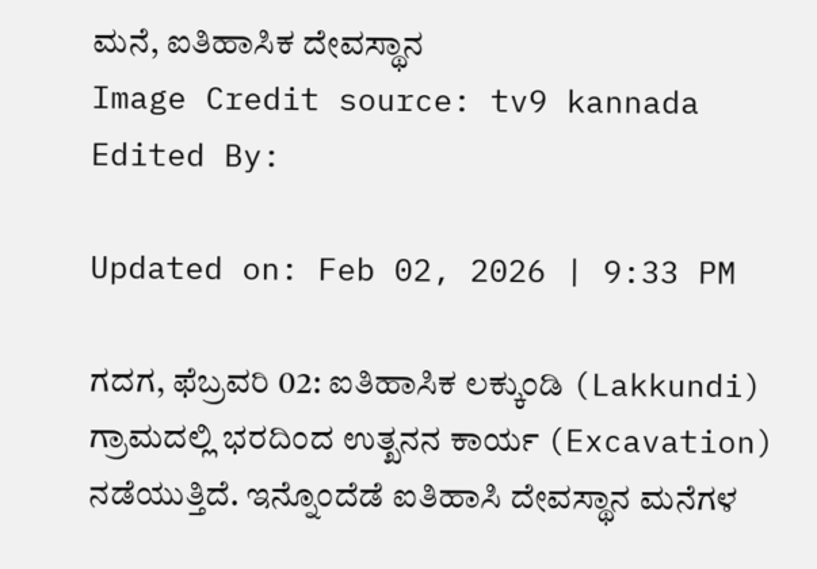ಮನೆ, ಐತಿಹಾಸಿಕ ದೇವಸ್ಥಾನ
Image Credit source: tv9 kannada
Edited By:

Updated on: Feb 02, 2026 | 9:33 PM

ಗದಗ, ಫೆಬ್ರವರಿ 02: ಐತಿಹಾಸಿಕ ಲಕ್ಕುಂಡಿ (Lakkundi) ಗ್ರಾಮದಲ್ಲಿ ಭರದಿಂದ ಉತ್ಖನನ ಕಾರ್ಯ (Excavation) ನಡೆಯುತ್ತಿದೆ. ಇನ್ನೊಂದೆಡೆ ಐತಿಹಾಸಿ ದೇವಸ್ಥಾನ ಮನೆಗಳ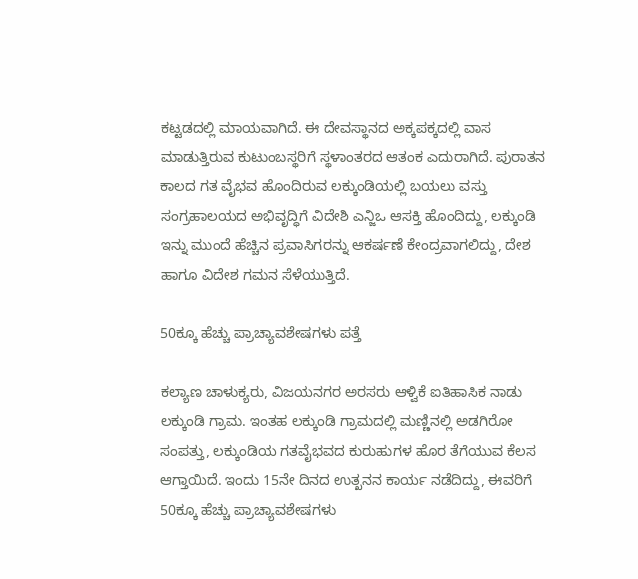ಕಟ್ಟಡದಲ್ಲಿ‌ ಮಾಯವಾಗಿದೆ. ಈ ದೇವಸ್ಥಾನದ ಅಕ್ಕಪಕ್ಕದಲ್ಲಿ ವಾಸ ಮಾಡುತ್ತಿರುವ ಕುಟುಂಬಸ್ಥರಿಗೆ ಸ್ಥಳಾಂತರದ ಆತಂಕ ಎದುರಾಗಿದೆ. ಪುರಾತನ ಕಾಲದ ಗತ ವೈಭವ ಹೊಂದಿರುವ ಲಕ್ಕುಂಡಿಯಲ್ಲಿ ಬಯಲು ವಸ್ತು ಸಂಗ್ರಹಾಲಯದ ಅಭಿವೃದ್ಧಿಗೆ ವಿದೇಶಿ ಎನ್ಜಿಒ ಆಸಕ್ತಿ ಹೊಂದಿದ್ದು, ಲಕ್ಕುಂಡಿ ಇನ್ನು ಮುಂದೆ ಹೆಚ್ಚಿನ ಪ್ರವಾಸಿಗರನ್ನು ಆಕರ್ಷಣೆ ಕೇಂದ್ರವಾಗಲಿದ್ದು, ದೇಶ ಹಾಗೂ ವಿದೇಶ ಗಮನ ಸೆಳೆಯುತ್ತಿದೆ.

50ಕ್ಕೂ ಹೆಚ್ಚು ಪ್ರಾಚ್ಯಾವಶೇಷಗಳು ಪತ್ತೆ

ಕಲ್ಯಾಣ ಚಾಳುಕ್ಯರು, ವಿಜಯನಗರ ಅರಸರು ಆಳ್ವಿಕೆ ಐತಿಹಾಸಿಕ ನಾಡು ಲಕ್ಕುಂಡಿ ಗ್ರಾಮ. ಇಂತಹ ಲಕ್ಕುಂಡಿ ಗ್ರಾಮದಲ್ಲಿ ಮಣ್ಣಿನಲ್ಲಿ ಅಡಗಿರೋ ಸಂಪತ್ತು, ಲಕ್ಕುಂಡಿಯ ಗತವೈಭವದ ಕುರುಹುಗಳ ಹೊರ ತೆಗೆಯುವ ಕೆಲಸ ಆಗ್ತಾಯಿದೆ. ಇಂದು‌ 15ನೇ ದಿನದ ಉತ್ಖನನ ಕಾರ್ಯ ನಡೆದಿದ್ದು, ಈವರಿಗೆ 50ಕ್ಕೂ ಹೆಚ್ಚು ಪ್ರಾಚ್ಯಾವಶೇಷಗಳು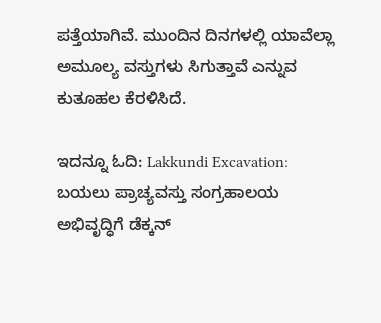ಪತ್ತೆಯಾಗಿವೆ. ಮುಂದಿನ ದಿನಗಳಲ್ಲಿ ಯಾವೆಲ್ಲಾ ಅಮೂಲ್ಯ ವಸ್ತುಗಳು ಸಿಗುತ್ತಾವೆ ಎನ್ನುವ ಕುತೂಹಲ ಕೆರಳಿಸಿದೆ.

ಇದನ್ನೂ ಓದಿ: Lakkundi Excavation: ಬಯಲು ಪ್ರಾಚ್ಯವಸ್ತು ಸಂಗ್ರಹಾಲಯ ಅಭಿವೃದ್ಧಿಗೆ ಡೆಕ್ಕನ್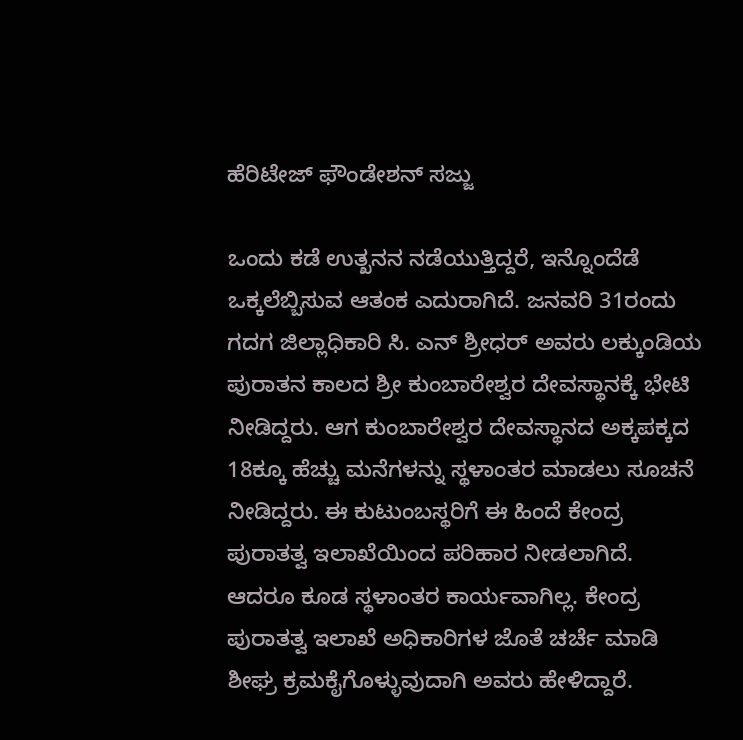ಹೆರಿಟೇಜ್ ಫೌಂಡೇಶನ್ ಸಜ್ಜು

ಒಂದು ಕಡೆ ಉತ್ಖನನ ನಡೆಯುತ್ತಿದ್ದರೆ, ಇನ್ನೊಂದೆಡೆ ಒಕ್ಕಲೆಬ್ಬಿಸುವ ಆತಂಕ ಎದುರಾಗಿದೆ. ಜನವರಿ 31ರಂದು ಗದಗ ಜಿಲ್ಲಾಧಿಕಾರಿ ಸಿ. ಎನ್ ಶ್ರೀಧರ್ ಅವರು ಲಕ್ಕುಂಡಿಯ ಪುರಾತನ ಕಾಲದ ಶ್ರೀ ಕುಂಬಾರೇಶ್ವರ ದೇವಸ್ಥಾನಕ್ಕೆ ಭೇಟಿ ನೀಡಿದ್ದರು. ಆಗ ಕುಂಬಾರೇಶ್ವರ ದೇವಸ್ಥಾನದ ಅಕ್ಕಪಕ್ಕದ 18ಕ್ಕೂ ಹೆಚ್ಚು ಮನೆಗಳನ್ನು ಸ್ಥಳಾಂತರ ‌ಮಾಡಲು‌ ಸೂಚನೆ ನೀಡಿದ್ದರು. ಈ ಕುಟುಂಬಸ್ಥರಿಗೆ ಈ ಹಿಂದೆ ಕೇಂದ್ರ ಪುರಾತತ್ವ ಇಲಾಖೆಯಿಂದ ಪರಿಹಾರ ನೀಡಲಾಗಿದೆ. ಆದರೂ ಕೂಡ ಸ್ಥಳಾಂತರ ಕಾರ್ಯವಾಗಿಲ್ಲ. ಕೇಂದ್ರ ಪುರಾತತ್ವ ಇಲಾಖೆ ಅಧಿಕಾರಿಗಳ ಜೊತೆ ಚರ್ಚೆ ಮಾಡಿ ಶೀಘ್ರ ಕ್ರಮಕೈಗೊಳ್ಳುವುದಾಗಿ ಅವರು ಹೇಳಿದ್ದಾರೆ.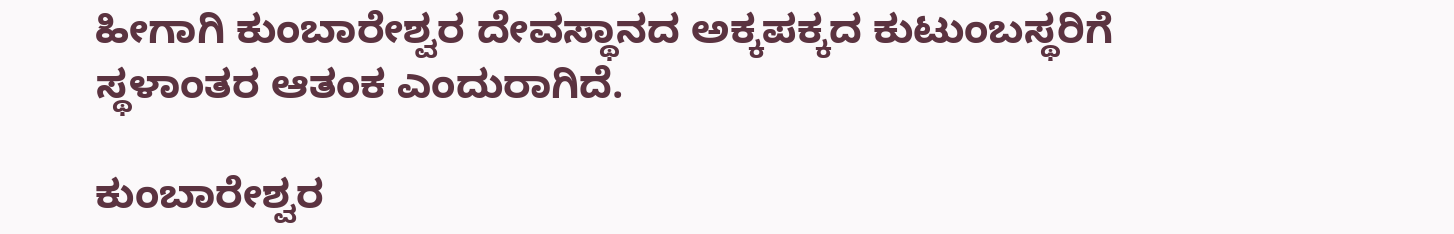ಹೀಗಾಗಿ ಕುಂಬಾರೇಶ್ವರ ದೇವಸ್ಥಾನದ ಅಕ್ಕಪಕ್ಕದ ಕುಟುಂಬಸ್ಥರಿಗೆ ಸ್ಥಳಾಂತರ ಆತಂಕ ಎಂದುರಾಗಿದೆ.

ಕುಂಬಾರೇಶ್ವರ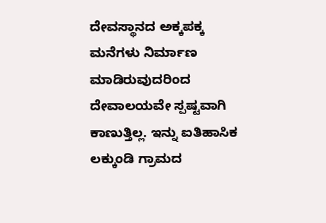ದೇವಸ್ಥಾನದ ಅಕ್ಕಪಕ್ಕ ಮನೆಗಳು ನಿರ್ಮಾಣ ಮಾಡಿರುವುದರಿಂದ ದೇವಾಲಯವೇ ಸ್ಪಷ್ಟವಾಗಿ‌ ಕಾಣುತ್ತಿಲ್ಲ. ಇನ್ನು ಐತಿಹಾಸಿಕ ಲಕ್ಕುಂಡಿ ಗ್ರಾಮದ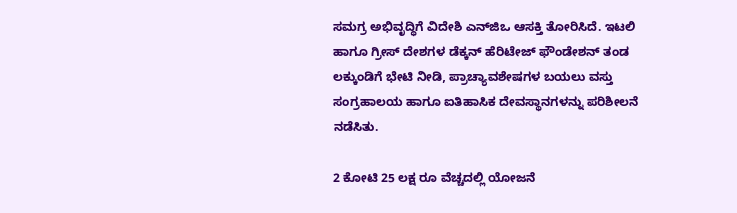ಸಮಗ್ರ ಅಭಿವೃದ್ಧಿಗೆ ವಿದೇಶಿ ಎನ್‌ಜಿಒ ಆಸಕ್ತಿ ತೋರಿಸಿದೆ. ಇಟಲಿ ಹಾಗೂ ಗ್ರೀಸ್ ದೇಶಗಳ ಡೆಕ್ಕನ್ ಹೆರಿಟೇಜ್ ಫೌಂಡೇಶನ್ ತಂಡ ಲಕ್ಕುಂಡಿಗೆ ಭೇಟಿ ನೀಡಿ, ಪ್ರಾಚ್ಯಾವಶೇಷಗಳ ಬಯಲು ವಸ್ತು ಸಂಗ್ರಹಾಲಯ ಹಾಗೂ ಐತಿಹಾಸಿಕ ದೇವಸ್ಥಾನಗಳನ್ನು ಪರಿಶೀಲನೆ ನಡೆಸಿತು.

2 ಕೋಟಿ 25 ಲಕ್ಷ ರೂ ವೆಚ್ಚದಲ್ಲಿ ಯೋಜನೆ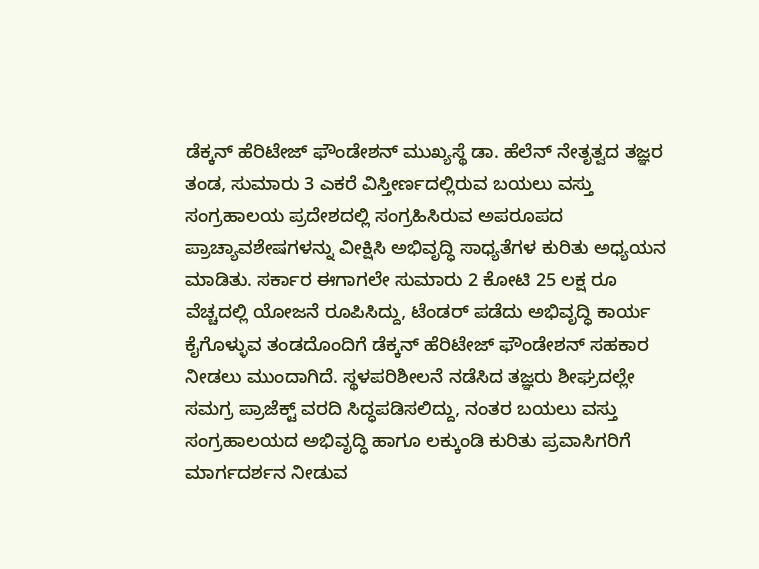ಡೆಕ್ಕನ್ ಹೆರಿಟೇಜ್ ಫೌಂಡೇಶನ್ ಮುಖ್ಯಸ್ಥೆ ಡಾ. ಹೆಲೆನ್ ನೇತೃತ್ವದ ತಜ್ಞರ ತಂಡ, ಸುಮಾರು 3 ಎಕರೆ ವಿಸ್ತೀರ್ಣದಲ್ಲಿರುವ ಬಯಲು ವಸ್ತು ಸಂಗ್ರಹಾಲಯ ಪ್ರದೇಶದಲ್ಲಿ ಸಂಗ್ರಹಿಸಿರುವ ಅಪರೂಪದ ಪ್ರಾಚ್ಯಾವಶೇಷಗಳನ್ನು ವೀಕ್ಷಿಸಿ ಅಭಿವೃದ್ಧಿ ಸಾಧ್ಯತೆಗಳ ಕುರಿತು ಅಧ್ಯಯನ ಮಾಡಿತು. ಸರ್ಕಾರ ಈಗಾಗಲೇ ಸುಮಾರು 2 ಕೋಟಿ 25 ಲಕ್ಷ ರೂ ವೆಚ್ಚದಲ್ಲಿ ಯೋಜನೆ ರೂಪಿಸಿದ್ದು, ಟೆಂಡರ್ ಪಡೆದು ಅಭಿವೃದ್ಧಿ ಕಾರ್ಯ ಕೈಗೊಳ್ಳುವ ತಂಡದೊಂದಿಗೆ ಡೆಕ್ಕನ್ ಹೆರಿಟೇಜ್ ಫೌಂಡೇಶನ್ ಸಹಕಾರ ನೀಡಲು ಮುಂದಾಗಿದೆ. ಸ್ಥಳಪರಿಶೀಲನೆ ನಡೆಸಿದ ತಜ್ಞರು ಶೀಘ್ರದಲ್ಲೇ ಸಮಗ್ರ ಪ್ರಾಜೆಕ್ಟ್ ವರದಿ ಸಿದ್ಧಪಡಿಸಲಿದ್ದು, ನಂತರ ಬಯಲು ವಸ್ತು ಸಂಗ್ರಹಾಲಯದ ಅಭಿವೃದ್ಧಿ ಹಾಗೂ ಲಕ್ಕುಂಡಿ ಕುರಿತು ಪ್ರವಾಸಿಗರಿಗೆ ಮಾರ್ಗದರ್ಶನ ನೀಡುವ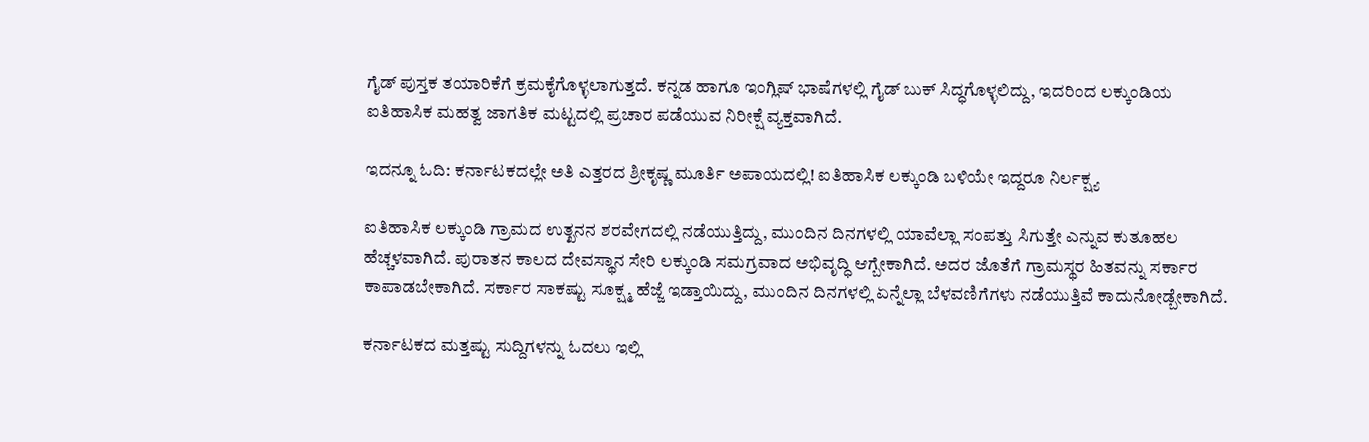ಗೈಡ್ ಪುಸ್ತಕ ತಯಾರಿಕೆಗೆ ಕ್ರಮಕೈಗೊಳ್ಳಲಾಗುತ್ತದೆ. ಕನ್ನಡ ಹಾಗೂ ಇಂಗ್ಲಿಷ್ ಭಾಷೆಗಳಲ್ಲಿ ಗೈಡ್ ಬುಕ್ ಸಿದ್ಧಗೊಳ್ಳಲಿದ್ದು, ಇದರಿಂದ ಲಕ್ಕುಂಡಿಯ ಐತಿಹಾಸಿಕ ಮಹತ್ವ ಜಾಗತಿಕ ಮಟ್ಟದಲ್ಲಿ ಪ್ರಚಾರ ಪಡೆಯುವ ನಿರೀಕ್ಷೆ ವ್ಯಕ್ತವಾಗಿದೆ.

ಇದನ್ನೂ ಓದಿ: ಕರ್ನಾಟಕದಲ್ಲೇ ಅತಿ ಎತ್ತರದ ಶ್ರೀಕೃಷ್ಣ ಮೂರ್ತಿ ಅಪಾಯದಲ್ಲಿ! ಐತಿಹಾಸಿಕ ಲಕ್ಕುಂಡಿ ಬಳಿಯೇ ಇದ್ದರೂ ನಿರ್ಲಕ್ಷ್ಯ

ಐತಿಹಾಸಿಕ ಲಕ್ಕುಂಡಿ ಗ್ರಾಮದ ಉತ್ಖನನ ಶರವೇಗದಲ್ಲಿ ನಡೆಯುತ್ತಿದ್ದು, ಮುಂದಿನ ದಿನಗಳಲ್ಲಿ ಯಾವೆಲ್ಲಾ ಸಂಪತ್ತು ಸಿಗುತ್ತೇ ಎನ್ನುವ ಕುತೂಹಲ ಹೆಚ್ಚಳವಾಗಿದೆ. ಪುರಾತನ ಕಾಲದ ದೇವಸ್ಥಾನ ಸೇರಿ ಲಕ್ಕುಂಡಿ ಸಮಗ್ರವಾದ ಅಭಿವೃದ್ಧಿ ಆಗ್ಬೇಕಾಗಿದೆ. ಅದರ ಜೊತೆಗೆ ಗ್ರಾಮಸ್ಥರ ಹಿತವನ್ನು ಸರ್ಕಾರ ಕಾಪಾಡಬೇಕಾಗಿದೆ. ಸರ್ಕಾರ ಸಾಕಷ್ಟು ಸೂಕ್ಷ್ಮ ‌ಹೆಜ್ಜೆ ಇಡ್ತಾಯಿದ್ದು, ಮುಂದಿನ ದಿನಗಳಲ್ಲಿ ಏನ್ನೆಲ್ಲಾ ಬೆಳವಣಿಗೆಗಳು ನಡೆಯುತ್ತಿವೆ ಕಾದುನೋಡ್ಬೇಕಾಗಿದೆ.

ಕರ್ನಾಟಕದ ಮತ್ತಷ್ಟು ಸುದ್ದಿಗಳನ್ನು ಓದಲು ಇಲ್ಲಿ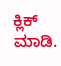ಕ್ಲಿಕ್ ಮಾಡಿ.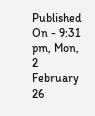Published On - 9:31 pm, Mon, 2 February 26